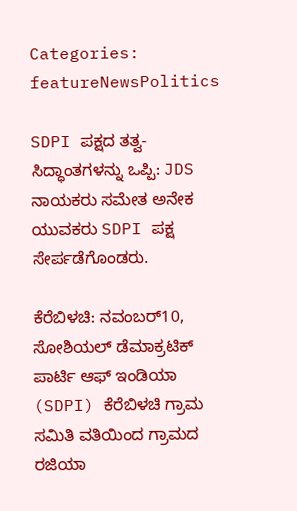Categories: featureNewsPolitics

SDPI ಪಕ್ಷದ ತತ್ವ-ಸಿದ್ಧಾಂತಗಳನ್ನು ಒಪ್ಪಿ: JDS ನಾಯಕರು ಸಮೇತ ಅನೇಕ ಯುವಕರು SDPI ಪಕ್ಷ ಸೇರ್ಪಡೆಗೊಂಡರು.

ಕೆರೆಬಿಳಚಿ: ನವಂಬರ್10, ಸೋಶಿಯಲ್ ಡೆಮಾಕ್ರಟಿಕ್ ಪಾರ್ಟಿ ಆಫ್ ಇಂಡಿಯಾ (SDPI) ಕೆರೆಬಿಳಚಿ ಗ್ರಾಮ ಸಮಿತಿ ವತಿಯಿಂದ ಗ್ರಾಮದ ರಜಿಯಾ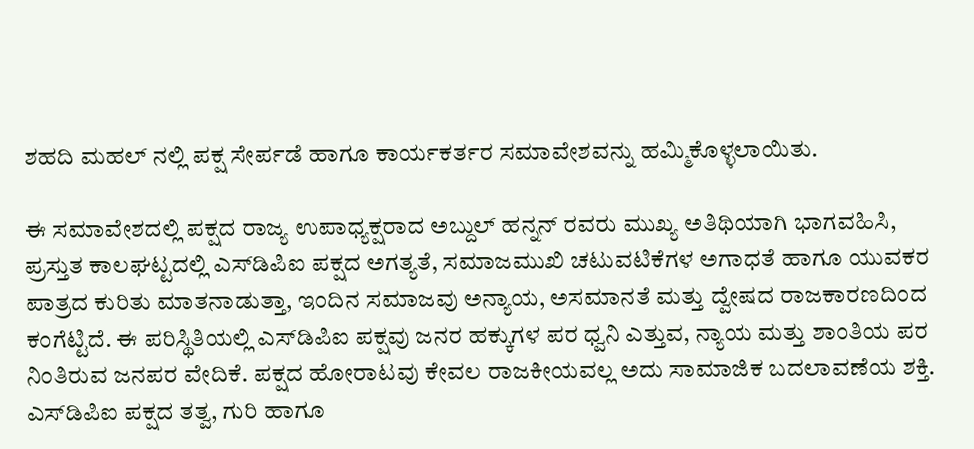ಶಹದಿ ಮಹಲ್ ನಲ್ಲಿ ಪಕ್ಷ ಸೇರ್ಪಡೆ ಹಾಗೂ ಕಾರ್ಯಕರ್ತರ ಸಮಾವೇಶವನ್ನು ಹಮ್ಮಿಕೊಳ್ಳಲಾಯಿತು.

ಈ ಸಮಾವೇಶದಲ್ಲಿ ಪಕ್ಷದ ರಾಜ್ಯ ಉಪಾಧ್ಯಕ್ಷರಾದ ಅಬ್ದುಲ್ ಹನ್ನನ್ ರವರು ಮುಖ್ಯ ಅತಿಥಿಯಾಗಿ ಭಾಗವಹಿಸಿ, ಪ್ರಸ್ತುತ ಕಾಲಘಟ್ಟದಲ್ಲಿ ಎಸ್‌ಡಿಪಿಐ ಪಕ್ಷದ ಅಗತ್ಯತೆ, ಸಮಾಜಮುಖಿ ಚಟುವಟಿಕೆಗಳ ಅಗಾಧತೆ ಹಾಗೂ ಯುವಕರ ಪಾತ್ರದ ಕುರಿತು ಮಾತನಾಡುತ್ತಾ, ಇಂದಿನ ಸಮಾಜವು ಅನ್ಯಾಯ, ಅಸಮಾನತೆ ಮತ್ತು ದ್ವೇಷದ ರಾಜಕಾರಣದಿಂದ ಕಂಗೆಟ್ಟಿದೆ. ಈ ಪರಿಸ್ಥಿತಿಯಲ್ಲಿ ಎಸ್‌ಡಿಪಿಐ ಪಕ್ಷವು ಜನರ ಹಕ್ಕುಗಳ ಪರ ಧ್ವನಿ ಎತ್ತುವ, ನ್ಯಾಯ ಮತ್ತು ಶಾಂತಿಯ ಪರ ನಿಂತಿರುವ ಜನಪರ ವೇದಿಕೆ. ಪಕ್ಷದ ಹೋರಾಟವು ಕೇವಲ ರಾಜಕೀಯವಲ್ಲ ಅದು ಸಾಮಾಜಿಕ ಬದಲಾವಣೆಯ ಶಕ್ತಿ. ಎಸ್‌ಡಿಪಿಐ ಪಕ್ಷದ ತತ್ವ, ಗುರಿ ಹಾಗೂ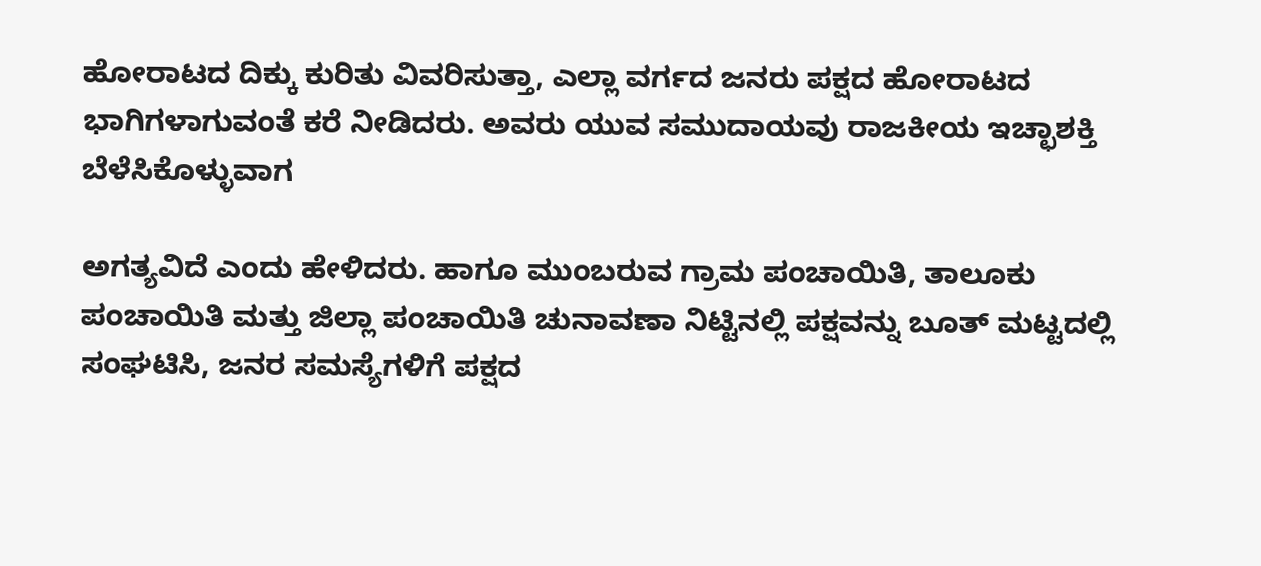ಹೋರಾಟದ ದಿಕ್ಕು ಕುರಿತು ವಿವರಿಸುತ್ತಾ, ಎಲ್ಲಾ ವರ್ಗದ ಜನರು ಪಕ್ಷದ ಹೋರಾಟದ ಭಾಗಿಗಳಾಗುವಂತೆ ಕರೆ ನೀಡಿದರು. ಅವರು ಯುವ ಸಮುದಾಯವು ರಾಜಕೀಯ ಇಚ್ಛಾಶಕ್ತಿ ಬೆಳೆಸಿಕೊಳ್ಳುವಾಗ

ಅಗತ್ಯವಿದೆ ಎಂದು ಹೇಳಿದರು. ಹಾಗೂ ಮುಂಬರುವ ಗ್ರಾಮ ಪಂಚಾಯಿತಿ, ತಾಲೂಕು ಪಂಚಾಯಿತಿ ಮತ್ತು ಜಿಲ್ಲಾ ಪಂಚಾಯಿತಿ ಚುನಾವಣಾ ನಿಟ್ಟಿನಲ್ಲಿ ಪಕ್ಷವನ್ನು ಬೂತ್ ಮಟ್ಟದಲ್ಲಿ ಸಂಘಟಿಸಿ, ಜನರ ಸಮಸ್ಯೆಗಳಿಗೆ ಪಕ್ಷದ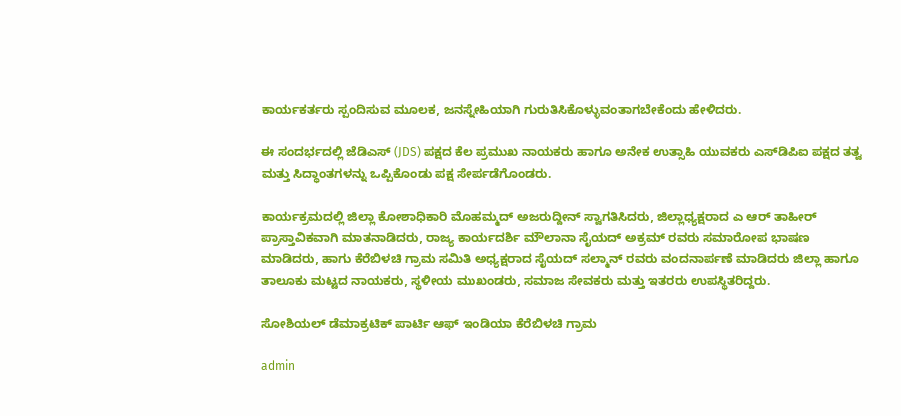ಕಾರ್ಯಕರ್ತರು ಸ್ಪಂದಿಸುವ ಮೂಲಕ, ಜನಸ್ನೇಹಿಯಾಗಿ ಗುರುತಿಸಿಕೊಳ್ಳುವಂತಾಗಬೇಕೆಂದು ಹೇಳಿದರು.

ಈ ಸಂದರ್ಭದಲ್ಲಿ ಜೆಡಿಎಸ್ (JDS) ಪಕ್ಷದ ಕೆಲ ಪ್ರಮುಖ ನಾಯಕರು ಹಾಗೂ ಅನೇಕ ಉತ್ಸಾಹಿ ಯುವಕರು ಎಸ್‌ಡಿಪಿಐ ಪಕ್ಷದ ತತ್ವ ಮತ್ತು ಸಿದ್ಧಾಂತಗಳನ್ನು ಒಪ್ಪಿಕೊಂಡು ಪಕ್ಷ ಸೇರ್ಪಡೆಗೊಂಡರು.

ಕಾರ್ಯಕ್ರಮದಲ್ಲಿ ಜಿಲ್ಲಾ ಕೋಶಾಧಿಕಾರಿ ಮೊಹಮ್ಮದ್ ಅಜರುದ್ದೀನ್ ಸ್ವಾಗತಿಸಿದರು, ಜಿಲ್ಲಾಧ್ಯಕ್ಷರಾದ ಎ ಆರ್ ತಾಹೀರ್ ಪ್ರಾಸ್ತಾವಿಕವಾಗಿ ಮಾತನಾಡಿದರು, ರಾಜ್ಯ ಕಾರ್ಯದರ್ಶಿ ಮೌಲಾನಾ ಸೈಯದ್ ಅಕ್ರಮ್ ರವರು ಸಮಾರೋಪ ಭಾಷಣ ಮಾಡಿದರು, ಹಾಗು ಕೆರೆಬಿಳಚಿ ಗ್ರಾಮ ಸಮಿತಿ ಅಧ್ಯಕ್ಷರಾದ ಸೈಯದ್ ಸಲ್ಮಾನ್ ರವರು ವಂದನಾರ್ಪಣೆ ಮಾಡಿದರು ಜಿಲ್ಲಾ ಹಾಗೂ ತಾಲೂಕು ಮಟ್ಟದ ನಾಯಕರು, ಸ್ಥಳೀಯ ಮುಖಂಡರು, ಸಮಾಜ ಸೇವಕರು ಮತ್ತು ಇತರರು ಉಪಸ್ಥಿತರಿದ್ದರು.

ಸೋಶಿಯಲ್ ಡೆಮಾಕ್ರಟಿಕ್ ಪಾರ್ಟಿ ಆಫ್ ಇಂಡಿಯಾ ಕೆರೆಬಿಳಚಿ ಗ್ರಾಮ

admin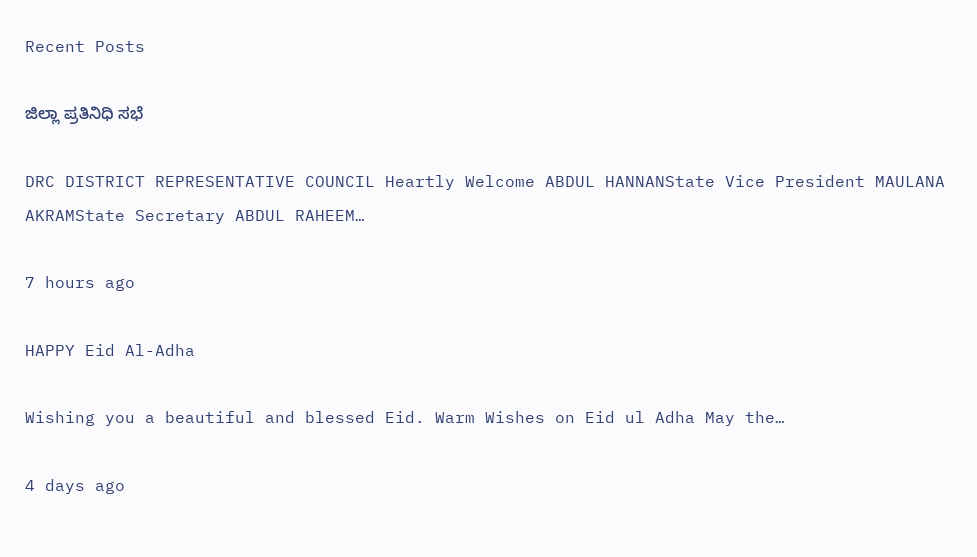Recent Posts

ಜಿಲ್ಲಾ ಪ್ರತಿನಿಧಿ ಸಭೆ

DRC DISTRICT REPRESENTATIVE COUNCIL Heartly Welcome ABDUL HANNANState Vice President MAULANA AKRAMState Secretary ABDUL RAHEEM…

7 hours ago

HAPPY Eid Al-Adha

Wishing you a beautiful and blessed Eid. Warm Wishes on Eid ul Adha May the…

4 days ago